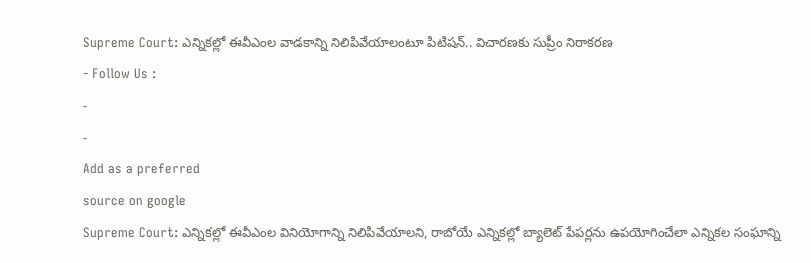Supreme Court: ఎన్నికల్లో ఈవీఎంల వాడకాన్ని నిలిపివేయాలంటూ పిటిషన్.. విచారణకు సుప్రీం నిరాకరణ
- Follow Us :
-
-
Add as a preferred
source on google
Supreme Court: ఎన్నికల్లో ఈవీఎంల వినియోగాన్ని నిలిపివేయాలని, రాబోయే ఎన్నికల్లో బ్యాలెట్ పేపర్లను ఉపయోగించేలా ఎన్నికల సంఘాన్ని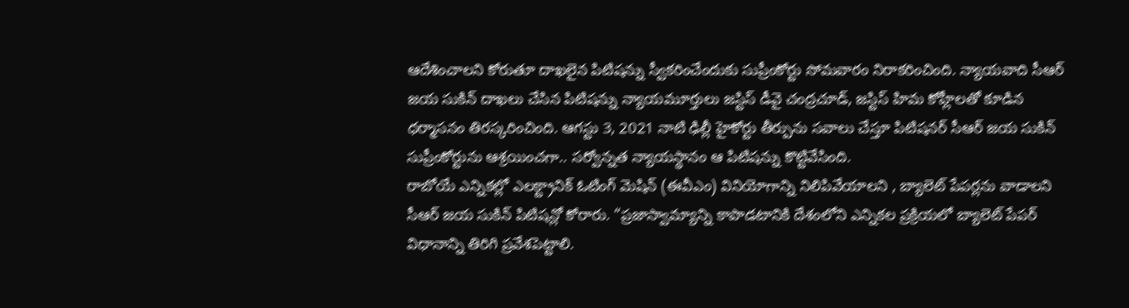ఆదేశించాలని కోరుతూ దాఖలైన పిటిషన్ను స్వీకరించేందుకు సుప్రీంకోర్టు సోమవారం నిరాకరించింది. న్యాయవాది సీఆర్ జయ సుకిన్ దాఖలు చేసిన పిటిషన్ను న్యాయమూర్తులు జస్టిస్ డీవై చంద్రచూడ్, జస్టిస్ హిమ కోహ్లీలతో కూడిన ధర్మాసనం తిరస్కరించింది. ఆగస్టు 3, 2021 నాటి ఢిల్లీ హైకోర్టు తీర్పును సవాలు చేస్తూ పిటిషనర్ సీఆర్ జయ సుకిన్ సుప్రీంకోర్టును ఆశ్రయించగా.. సర్వోన్నత న్యాయస్థానం ఆ పిటిషన్ను కొట్టివేసింది.
రాబోయే ఎన్నికల్లో ఎలక్ట్రానిక్ ఓటింగ్ మెషిన్ (ఈవీఎం) వినియోగాన్ని నిలిపివేయాలని , బ్యాలెట్ పేపర్లను వాడాలని సీఆర్ జయ సుకిన్ పిటిషన్లో కోరారు. “ప్రజాస్వామ్యాన్ని కాపాడటానికి దేశంలోని ఎన్నికల ప్రక్రియలో బ్యాలెట్ పేపర్ విధానాన్ని తిరిగి ప్రవేశపెట్టాలి.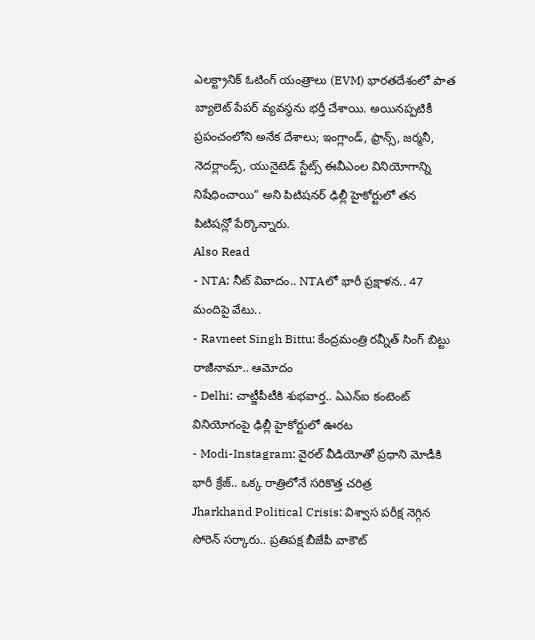ఎలక్ట్రానిక్ ఓటింగ్ యంత్రాలు (EVM) భారతదేశంలో పాత బ్యాలెట్ పేపర్ వ్యవస్థను భర్తీ చేశాయి. అయినప్పటికీ ప్రపంచంలోని అనేక దేశాలు; ఇంగ్లాండ్, ఫ్రాన్స్, జర్మనీ, నెదర్లాండ్స్, యునైటెడ్ స్టేట్స్ ఈవీఎంల వినియోగాన్ని నిషేధించాయి” అని పిటిషనర్ ఢిల్లీ హైకోర్టులో తన పిటిషన్లో పేర్కొన్నారు.
Also Read
- NTA: నీట్ వివాదం.. NTAలో భారీ ప్రక్షాళన.. 47 మందిపై వేటు..
- Ravneet Singh Bittu: కేంద్రమంత్రి రవ్నీత్ సింగ్ బిట్టు రాజీనామా.. ఆమోదం
- Delhi: చాట్జీపీటీకి శుభవార్త.. ఏఎన్ఐ కంటెంట్ వినియోగంపై ఢిల్లీ హైకోర్టులో ఊరట
- Modi-Instagram: వైరల్ వీడియోతో ప్రధాని మోడీకి భారీ క్రేజ్.. ఒక్క రాత్రిలోనే సరికొత్త చరిత్ర
Jharkhand Political Crisis: విశ్వాస పరీక్ష నెగ్గిన సోరెన్ సర్కారు.. ప్రతిపక్ష బీజేపీ వాకౌట్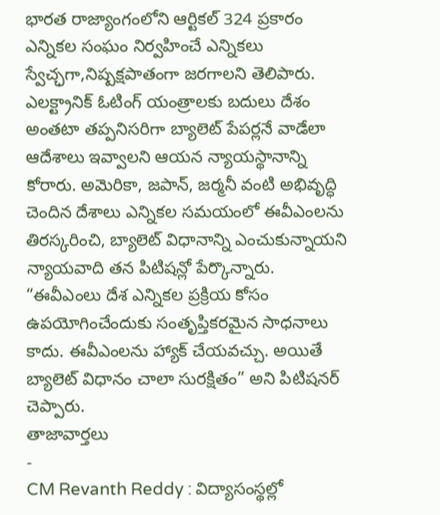భారత రాజ్యాంగంలోని ఆర్టికల్ 324 ప్రకారం ఎన్నికల సంఘం నిర్వహించే ఎన్నికలు స్వేచ్ఛగా,నిష్పక్షపాతంగా జరగాలని తెలిపారు. ఎలక్ట్రానిక్ ఓటింగ్ యంత్రాలకు బదులు దేశం అంతటా తప్పనిసరిగా బ్యాలెట్ పేపర్లనే వాడేలా ఆదేశాలు ఇవ్వాలని ఆయన న్యాయస్థానాన్ని కోరారు. అమెరికా, జపాన్, జర్మనీ వంటి అభివృద్ధి చెందిన దేశాలు ఎన్నికల సమయంలో ఈవీఎంలను తిరస్కరించి, బ్యాలెట్ విధానాన్ని ఎంచుకున్నాయని న్యాయవాది తన పిటిషన్లో పేర్కొన్నారు. “ఈవీఎంలు దేశ ఎన్నికల ప్రక్రియ కోసం ఉపయోగించేందుకు సంతృప్తికరమైన సాధనాలు కాదు. ఈవీఎంలను హ్యాక్ చేయవచ్చు. అయితే బ్యాలెట్ విధానం చాలా సురక్షితం” అని పిటిషనర్ చెప్పారు.
తాజావార్తలు
-
CM Revanth Reddy : విద్యాసంస్థల్లో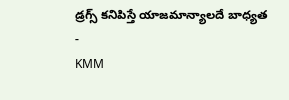డ్రగ్స్ కనిపిస్తే యాజమాన్యాలదే బాధ్యత
-
KMM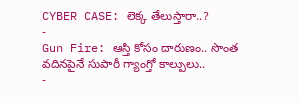CYBER CASE: లెక్క తేలుస్తారా..?
-
Gun Fire: ఆస్తి కోసం దారుణం.. సొంత వదినపైనే సుపారీ గ్యాంగ్తో కాల్పులు..
-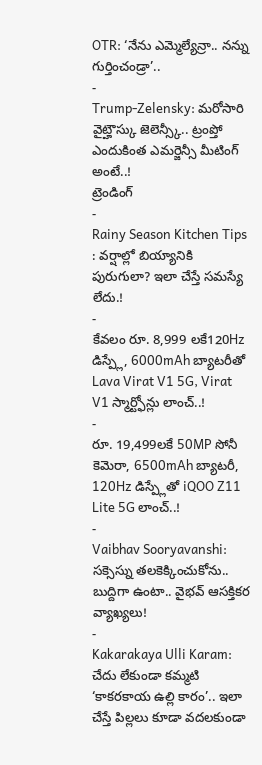OTR: ‘నేను ఎమ్మెల్యేన్రా.. నన్ను గుర్తించండ్రా’..
-
Trump-Zelensky: మరోసారి వైట్హౌస్కు జెలెన్స్కీ.. ట్రంప్తో ఎందుకింత ఎమర్జెన్సీ మీటింగ్ అంటే..!
ట్రెండింగ్
-
Rainy Season Kitchen Tips : వర్షాల్లో బియ్యానికి పురుగులా? ఇలా చేస్తే సమస్యే లేదు.!
-
కేవలం రూ. 8,999 లకే120Hz డిస్ప్లే, 6000mAh బ్యాటరీతో Lava Virat V1 5G, Virat V1 స్మార్ట్ఫోన్లు లాంచ్..!
-
రూ. 19,499లకే 50MP సోనీ కెమెరా, 6500mAh బ్యాటరీ, 120Hz డిస్ప్లేతో iQOO Z11 Lite 5G లాంచ్..!
-
Vaibhav Sooryavanshi: సక్సెస్ను తలకెక్కించుకోను.. బుద్దిగా ఉంటా.. వైభవ్ ఆసక్తికర వ్యాఖ్యలు!
-
Kakarakaya Ulli Karam: చేదు లేకుండా కమ్మటి ‘కాకరకాయ ఉల్లి కారం’.. ఇలా చేస్తే పిల్లలు కూడా వదలకుండా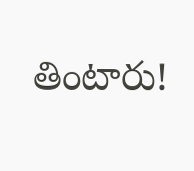తింటారు!